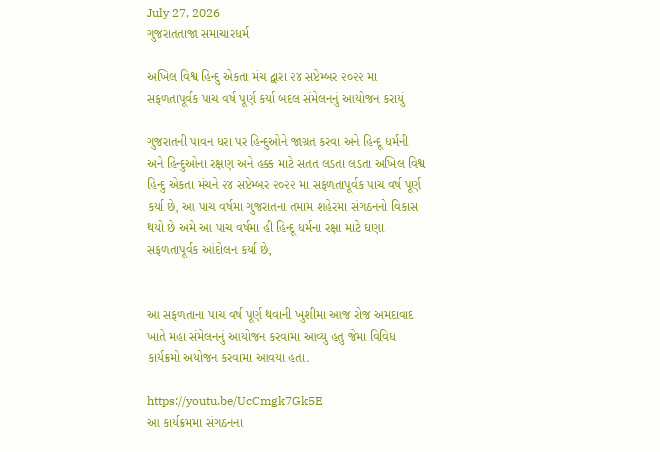July 27, 2026
ગુજરાતતાજા સમાચારધર્મ

અખિલ વિશ્વ હિન્દુ એકતા મંચ દ્વારા ૨૪ સપ્ટેમ્બર ૨૦૨૨ મા સફળતાપૂર્વક પાચ વર્ષ પૂર્ણ કર્યા બદલ સંમેલનનું આયોજન કરાયું

ગુજરાતની પાવન ધરા પર હિન્દુઓને જાગ્રત કરવા અને હિન્દૂ ધર્મની અને હિન્દુઓના રક્ષણ અને હક્ક માટે સતત લડતા લડતા અખિલ વિશ્વ હિન્દુ એકતા મંચને ૨૪ સપ્ટેમ્બર ૨૦૨૨ મા સફળતાપૂર્વક પાચ વર્ષ પૂર્ણ કર્યા છે, આ પાચ વર્ષમા ગુજરાતના તમામ શહેરમા સંગઠનનો વિકાસ થયો છે અમે આ પાચ વર્ષમા હી હિન્દૂ ધર્મના રક્ષા માટે ઘણા સફળતાપૂર્વક આંદોલન કર્યા છે,


આ સફળતાના પાચ વર્ષ પૂર્ણ થવાની ખુશીમા આજ રોજ અમદાવાદ ખાતે મહા સંમેલનનું આયોજન કરવામા આવ્યુ હતુ જેમા વિવિધ કાર્યક્રમો અયોજન કરવામા આવયા હતા.

https://youtu.be/UcCmgk7Gk5E
આ કાર્યક્રમમા સંગઠનના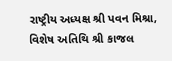રાષ્ટ્રીય અધ્યક્ષ શ્રી પવન મિશ્રા, વિશેષ અતિથિ શ્રી કાજલ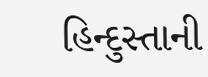હિન્દુસ્તાની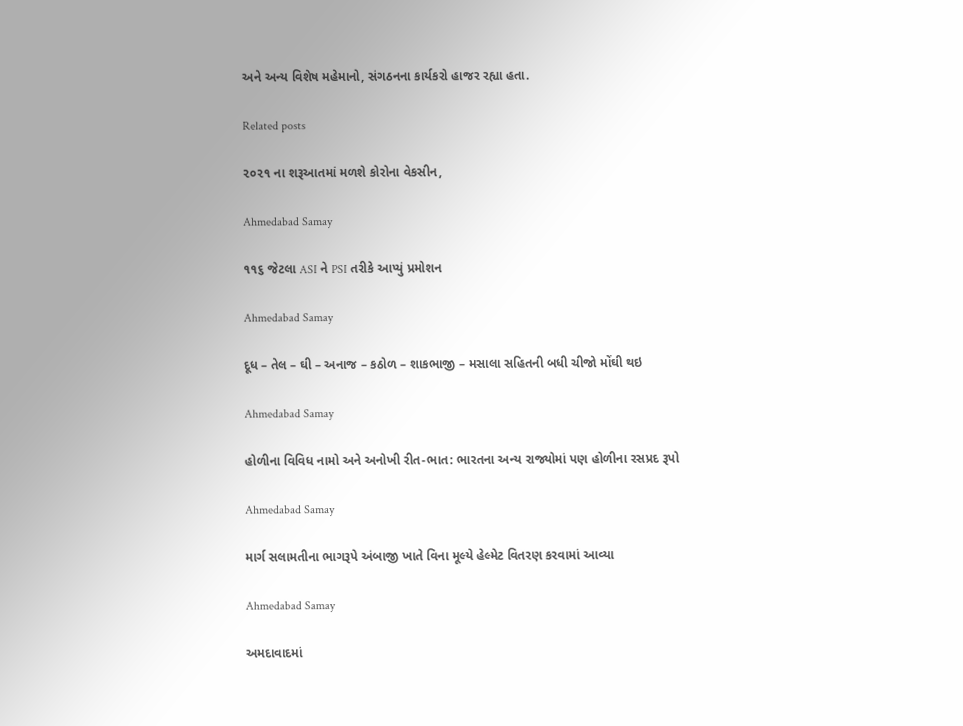અને અન્ય વિશેષ મહેમાનો, સંગઠનના કાર્યકરો હાજર રહ્યા હતા.

Related posts

૨૦૨૧ ના શરૂઆતમાં મળશે કોરોના વેકસીન,

Ahmedabad Samay

૧૧૬ જેટલા ASI ને PSI તરીકે આપ્યું પ્રમોશન

Ahmedabad Samay

દૂધ – તેલ – ઘી – અનાજ – કઠોળ – શાકભાજી – મસાલા સહિતની બધી ચીજો મોંઘી થઇ

Ahmedabad Samay

હોળીના વિવિધ નામો અને અનોખી રીત-ભાત: ભારતના અન્ય રાજ્યોમાં પણ હોળીના રસપ્રદ રૂપો

Ahmedabad Samay

માર્ગ સલામતીના ભાગરૂપે અંબાજી ખાતે વિના મૂલ્યે હેલ્મેટ વિતરણ કરવામાં આવ્યા

Ahmedabad Samay

અમદાવાદમાં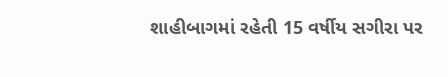શાહીબાગમાં રહેતી 15 વર્ષીય સગીરા પર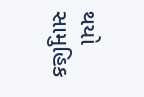થયો સામુહિક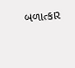બળાત્કાર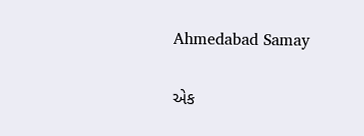Ahmedabad Samay

એક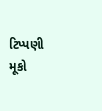ટિપ્પણી મૂકો